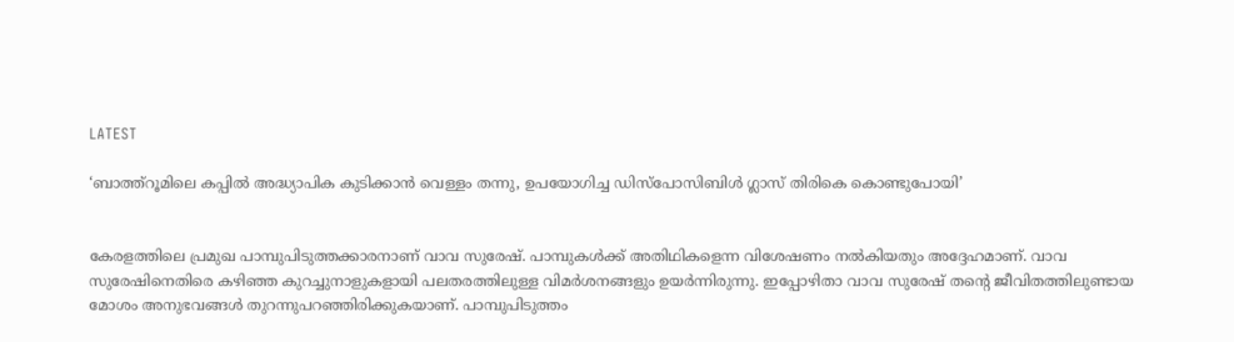LATEST

‘ബാത്ത്‌റൂമിലെ കപ്പിൽ അദ്ധ്യാപിക കുടിക്കാൻ വെള്ളം തന്നു, ഉപയോഗിച്ച ഡിസ്‌പോസിബിൾ ഗ്ലാസ് തിരികെ കൊണ്ടുപോയി’


കേരളത്തിലെ പ്രമുഖ പാമ്പുപിടുത്തക്കാരനാണ് വാവ സുരേഷ്. പാമ്പുകൾക്ക് അതിഥികളെന്ന വിശേഷണം നൽകിയതും അദ്ദേഹമാണ്. വാവ സുരേഷിനെതിരെ കഴിഞ്ഞ കുറച്ചുനാളുകളായി പലതരത്തിലുള്ള വിമർശനങ്ങളും ഉയർന്നിരുന്നു. ഇപ്പോഴിതാ വാവ സുരേഷ് തന്റെ ജീവിതത്തിലുണ്ടായ മോശം അനുഭവങ്ങൾ തുറന്നുപറഞ്ഞിരിക്കുകയാണ്. പാമ്പുപിടുത്തം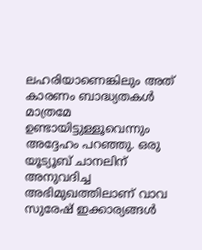ലഹരിയാണെങ്കിലും അത് കാരണം ബാദ്ധ്യതകൾ മാത്രമേ ഉണ്ടായിട്ടുള്ളൂവെന്നും അദ്ദേഹം പറഞ്ഞു. ഒരു യൂട്യൂബ് ചാനലിന് അനുവദിച്ച അഭിമുഖത്തിലാണ് വാവ സുരേഷ് ഇക്കാര്യങ്ങൾ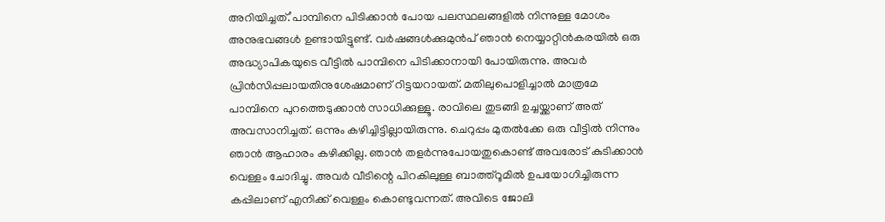അറിയിച്ചത്.’പാമ്പിനെ പിടിക്കാൻ പോയ പലസ്ഥലങ്ങളിൽ നിന്നുള്ള മോശം അനുഭവങ്ങൾ ഉണ്ടായിട്ടുണ്ട്. വർഷങ്ങൾക്കുമുൻപ് ഞാൻ നെയ്യാറ്റിൻകരയിൽ ഒരു അദ്ധ്യാപികയുടെ വീട്ടിൽ പാമ്പിനെ പിടിക്കാനായി പോയിരുന്നു. അവർ പ്രിൻസിപ്പലായതിനുശേഷമാണ് റിട്ടയറായത്. മതിലുപൊളിച്ചാൽ മാത്രമേ പാമ്പിനെ പുറത്തെടുക്കാൻ സാധിക്കുള്ളൂ. രാവിലെ തുടങ്ങി ഉച്ചയ്ക്കാണ് അത് അവസാനിച്ചത്. ഒന്നും കഴിച്ചിട്ടില്ലായിരുന്നു. ചെറുപ്പം മുതൽക്കേ ഒരു വീട്ടിൽ നിന്നും ഞാൻ ആഹാരം കഴിക്കില്ല. ഞാൻ തളർന്നുപോയതുകൊണ്ട് അവരോട് കുടിക്കാൻ വെള്ളം ചോദിച്ചു. അവർ വീടിന്റെ പിറകിലുള്ള ബാത്ത്റൂമിൽ ഉപയോഗിച്ചിരുന്ന കപ്പിലാണ് എനിക്ക് വെള്ളം കൊണ്ടുവന്നത്. അവിടെ ജോലി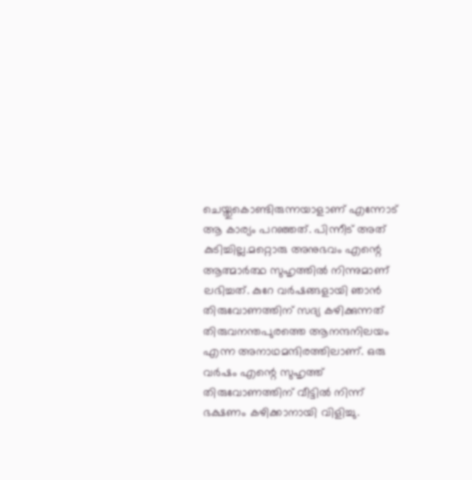ചെയ്തുകൊണ്ടിരുന്നയാളാണ് എന്നോട് ആ കാര്യം പറഞ്ഞത്. പിന്നീട് അത് കുടിച്ചില്ല.മറ്റൊരു അനുഭവം എന്റെ ആത്മാർത്ഥ സുഹൃത്തിൽ നിന്നുമാണ് ലഭിച്ചത്. കുറേ വർഷങ്ങളായി ഞാൻ തിരുവോണത്തിന് സദ്യ കഴിക്കുന്നത് തിരുവനന്തപുരത്തെ ആനന്ദനിലയം എന്ന അനാഥമന്ദിരത്തിലാണ്. ഒരു വർഷം എന്റെ സുഹൃത്ത് തിരുവോണത്തിന് വീട്ടിൽ നിന്ന് ഭക്ഷണം കഴിക്കാനായി വിളിച്ചു.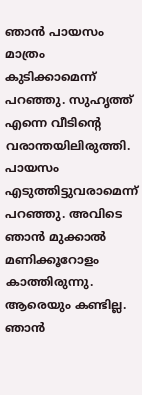ഞാൻ പായസം മാത്രം കുടിക്കാമെന്ന് പറഞ്ഞു. സുഹൃത്ത് എന്നെ വീടിന്റെ വരാന്തയിലിരുത്തി. പായസം എടുത്തിട്ടുവരാമെന്ന് പറഞ്ഞു. അവിടെ ഞാൻ മുക്കാൽ മണിക്കൂറോളം കാത്തിരുന്നു. ആരെയും കണ്ടില്ല. ഞാൻ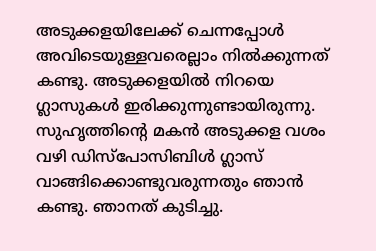അടുക്കളയിലേക്ക് ചെന്നപ്പോൾ അവിടെയുള്ളവരെല്ലാം നിൽക്കുന്നത് കണ്ടു. അടുക്കളയിൽ നിറയെ ഗ്ലാസുകൾ ഇരിക്കുന്നുണ്ടായിരുന്നു. സുഹൃത്തിന്റെ മകൻ അടുക്കള വശം വഴി ഡിസ്‌പോസിബിൾ ഗ്ലാസ് വാങ്ങിക്കൊണ്ടുവരുന്നതും ഞാൻ കണ്ടു. ഞാനത് കുടിച്ചു.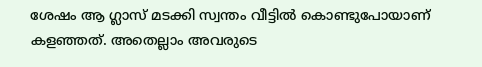ശേഷം ആ ഗ്ലാസ് മടക്കി സ്വന്തം വീട്ടിൽ കൊണ്ടുപോയാണ് കളഞ്ഞത്. അതെല്ലാം അവരുടെ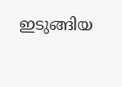ഇടുങ്ങിയ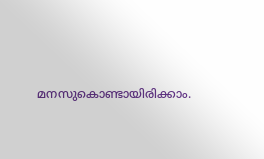മനസുകൊണ്ടായിരിക്കാം.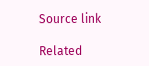Source link

Related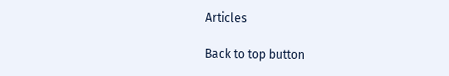Articles

Back to top button